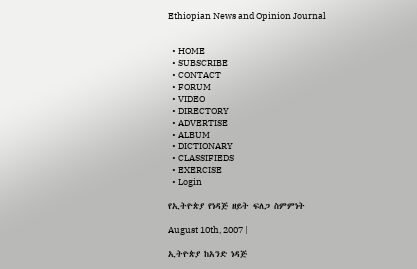Ethiopian News and Opinion Journal


  • HOME
  • SUBSCRIBE
  • CONTACT
  • FORUM
  • VIDEO
  • DIRECTORY
  • ADVERTISE
  • ALBUM
  • DICTIONARY
  • CLASSIFIEDS
  • EXERCISE
  • Login

የኢትዮጵያ የነዳጅ ዘይት ፍለጋ ስምምነት

August 10th, 2007 |

ኢትዮጵያ ከአንድ ነዳጅ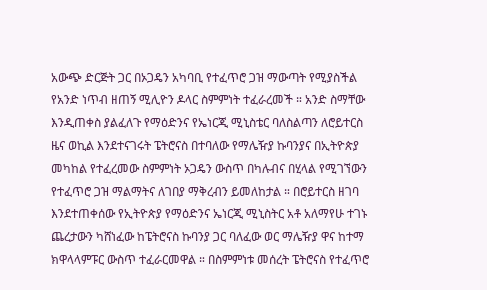አውጭ ድርጅት ጋር በኦጋዴን አካባቢ የተፈጥሮ ጋዝ ማውጣት የሚያስችል የአንድ ነጥብ ዘጠኝ ሚሊዮን ዶላር ስምምነት ተፈራረመች ። አንድ ስማቸው እንዲጠቀስ ያልፈለጉ የማዕድንና የኤነርጂ ሚኒስቴር ባለስልጣን ለሮይተርስ ዜና ወኪል እንደተናገሩት ፔትሮናስ በተባለው የማሌዥያ ኩባንያና በኢትዮጵያ መካከል የተፈረመው ስምምነት ኦጋዴን ውስጥ በካሉብና በሂላል የሚገኘውን የተፈጥሮ ጋዝ ማልማትና ለገበያ ማቅረብን ይመለከታል ። በሮይተርስ ዘገባ እንደተጠቀሰው የኢትዮጵያ የማዕድንና ኤነርጂ ሚኒስትር አቶ አለማየሁ ተገኑ ጨረታውን ካሸነፈው ከፔትሮናስ ኩባንያ ጋር ባለፈው ወር ማሌዥያ ዋና ከተማ ክዋላላምፑር ውስጥ ተፈራርመዋል ። በስምምነቱ መሰረት ፔትሮናስ የተፈጥሮ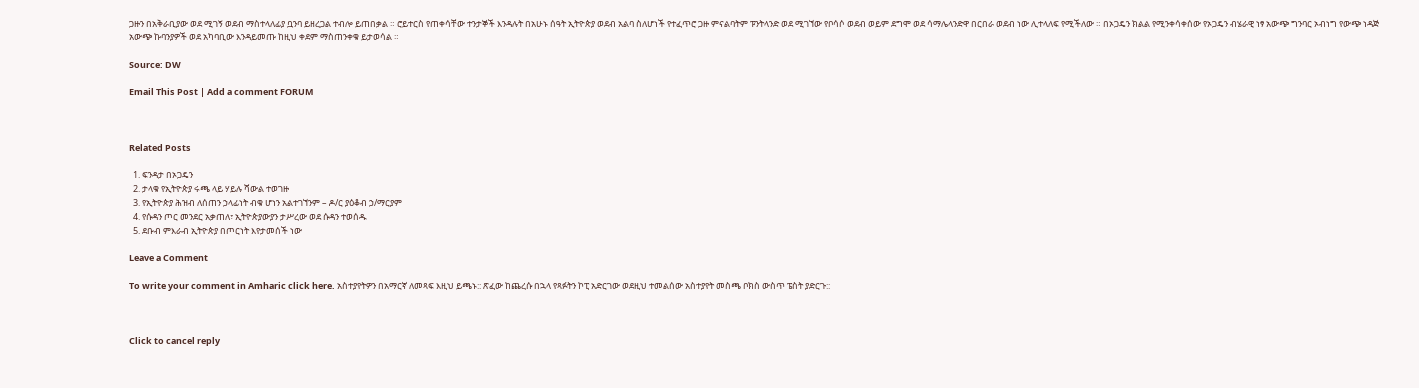ጋዙን በአቅራቢያው ወደ ሚገኝ ወደብ ማስተላለፊያ ቧንባ ይዘረጋል ተብሎ ይጠበቃል ። ሮይተርስ የጠቀሳቸው ተንታኞች እንዳሉት በአሁኑ ሰዓት ኢትዮጵያ ወደብ አልባ ስለሆነች የተፈጥሮ ጋዙ ምናልባትም ፑንትላንድ ወደ ሚገኘው የቦሳሶ ወደብ ወይም ደግሞ ወደ ሳማሌላንድዋ በርበራ ወደብ ነው ሊተላለፍ የሚችለው ። በኦጋዴን ክልል የሚንቀሳቀሰው የኦጋዴን ብሄራዊ ነፃ አውጭ ግንባር ኦብነግ የውጭ ነዳጅ አውጭ ኩባንያዎች ወደ አካባቢው እንዳይመጡ ከዚህ ቀደም ማስጠንቀቁ ይታወሳል ።

Source: DW

Email This Post | Add a comment FORUM



Related Posts

  1. ፍንዳታ በኦጋዴን
  2. ታላቁ የኢትዮጵያ ሩጫ ላይ ሃይሉ ሻውል ተወገዙ
  3. የኢትዮጵያ ሕዝብ ለሰጠን ኃላፊነት ብቁ ሆነን አልተገኘንም – ዶ/ር ያዕቆብ ኃ/ማርያም
  4. የሱዳን ጦር መንደር አቃጠለ፣ ኢትዮጵያውያን ታሥረው ወደ ሱዳን ተወሰዱ
  5. ደቡብ ምእራብ ኢትዮጵያ በጦርነት እየታመሰች ነው

Leave a Comment

To write your comment in Amharic click here. አስተያየትዎን በአማርኛ ለመጻፍ እዚህ ይጫኑ:: ጽፈው ከጨረሱ በኋላ የጻፉትን ኮፒ አድርገው ወደዚህ ተመልሰው አስተያየት መስጫ ቦክስ ውስጥ ፔስት ያድርጉ::



Click to cancel reply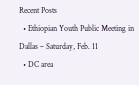Recent Posts
  • Ethiopian Youth Public Meeting in Dallas – Saturday, Feb. 11
  • DC area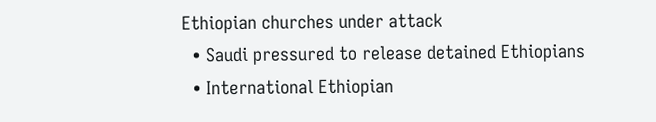Ethiopian churches under attack
  • Saudi pressured to release detained Ethiopians
  • International Ethiopian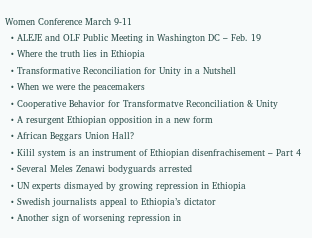Women Conference March 9-11
  • ALEJE and OLF Public Meeting in Washington DC – Feb. 19
  • Where the truth lies in Ethiopia
  • Transformative Reconciliation for Unity in a Nutshell
  • When we were the peacemakers
  • Cooperative Behavior for Transformatve Reconciliation & Unity
  • A resurgent Ethiopian opposition in a new form
  • African Beggars Union Hall?
  • Kilil system is an instrument of Ethiopian disenfrachisement – Part 4
  • Several Meles Zenawi bodyguards arrested
  • UN experts dismayed by growing repression in Ethiopia
  • Swedish journalists appeal to Ethiopia’s dictator
  • Another sign of worsening repression in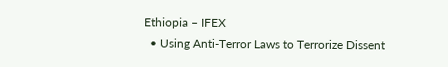Ethiopia – IFEX
  • Using Anti-Terror Laws to Terrorize Dissent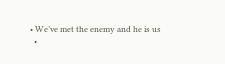• We’ve met the enemy and he is us
  •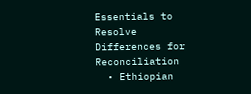Essentials to Resolve Differences for Reconciliation
  • Ethiopian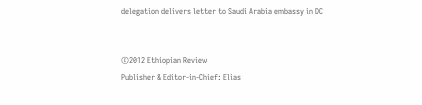delegation delivers letter to Saudi Arabia embassy in DC


©2012 Ethiopian Review
Publisher & Editor-in-Chief: Elias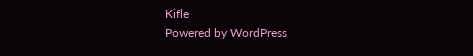Kifle
Powered by WordPress